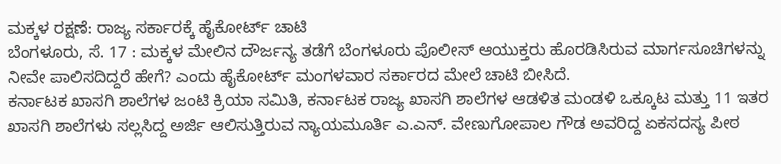ಮಕ್ಕಳ ರಕ್ಷಣೆ: ರಾಜ್ಯ ಸರ್ಕಾರಕ್ಕೆ ಹೈಕೋರ್ಟ್ ಚಾಟಿ
ಬೆಂಗಳೂರು, ಸೆ. 17 : ಮಕ್ಕಳ ಮೇಲಿನ ದೌರ್ಜನ್ಯ ತಡೆಗೆ ಬೆಂಗಳೂರು ಪೊಲೀಸ್ ಆಯುಕ್ತರು ಹೊರಡಿಸಿರುವ ಮಾರ್ಗಸೂಚಿಗಳನ್ನು ನೀವೇ ಪಾಲಿಸದಿದ್ದರೆ ಹೇಗೆ? ಎಂದು ಹೈಕೋರ್ಟ್ ಮಂಗಳವಾರ ಸರ್ಕಾರದ ಮೇಲೆ ಚಾಟಿ ಬೀಸಿದೆ.
ಕರ್ನಾಟಕ ಖಾಸಗಿ ಶಾಲೆಗಳ ಜಂಟಿ ಕ್ರಿಯಾ ಸಮಿತಿ, ಕರ್ನಾಟಕ ರಾಜ್ಯ ಖಾಸಗಿ ಶಾಲೆಗಳ ಆಡಳಿತ ಮಂಡಳಿ ಒಕ್ಕೂಟ ಮತ್ತು 11 ಇತರ ಖಾಸಗಿ ಶಾಲೆಗಳು ಸಲ್ಲಸಿದ್ದ ಅರ್ಜಿ ಆಲಿಸುತ್ತಿರುವ ನ್ಯಾಯಮೂರ್ತಿ ಎ.ಎನ್. ವೇಣುಗೋಪಾಲ ಗೌಡ ಅವರಿದ್ದ ಏಕಸದಸ್ಯ ಪೀಠ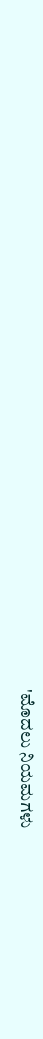'ಮೊದಲು ನಿಯಮಗಳು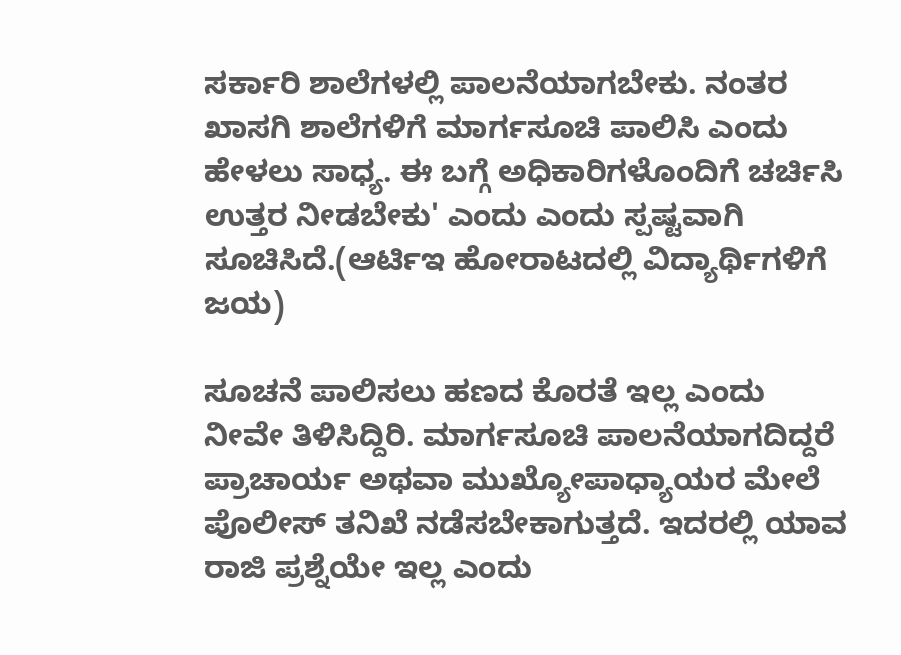ಸರ್ಕಾರಿ ಶಾಲೆಗಳಲ್ಲಿ ಪಾಲನೆಯಾಗಬೇಕು. ನಂತರ ಖಾಸಗಿ ಶಾಲೆಗಳಿಗೆ ಮಾರ್ಗಸೂಚಿ ಪಾಲಿಸಿ ಎಂದು ಹೇಳಲು ಸಾಧ್ಯ. ಈ ಬಗ್ಗೆ ಅಧಿಕಾರಿಗಳೊಂದಿಗೆ ಚರ್ಚಿಸಿ ಉತ್ತರ ನೀಡಬೇಕು' ಎಂದು ಎಂದು ಸ್ಪಷ್ಟವಾಗಿ ಸೂಚಿಸಿದೆ.(ಆರ್ಟಿಇ ಹೋರಾಟದಲ್ಲಿ ವಿದ್ಯಾರ್ಥಿಗಳಿಗೆ ಜಯ)

ಸೂಚನೆ ಪಾಲಿಸಲು ಹಣದ ಕೊರತೆ ಇಲ್ಲ ಎಂದು ನೀವೇ ತಿಳಿಸಿದ್ದಿರಿ. ಮಾರ್ಗಸೂಚಿ ಪಾಲನೆಯಾಗದಿದ್ದರೆ ಪ್ರಾಚಾರ್ಯ ಅಥವಾ ಮುಖ್ಯೋಪಾಧ್ಯಾಯರ ಮೇಲೆ ಪೊಲೀಸ್ ತನಿಖೆ ನಡೆಸಬೇಕಾಗುತ್ತದೆ. ಇದರಲ್ಲಿ ಯಾವ ರಾಜಿ ಪ್ರಶ್ನೆಯೇ ಇಲ್ಲ ಎಂದು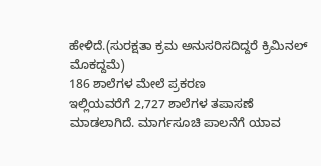ಹೇಳಿದೆ.(ಸುರಕ್ಷತಾ ಕ್ರಮ ಅನುಸರಿಸದಿದ್ದರೆ ಕ್ರಿಮಿನಲ್ ಮೊಕದ್ದಮೆ)
186 ಶಾಲೆಗಳ ಮೇಲೆ ಪ್ರಕರಣ
ಇಲ್ಲಿಯವರೆಗೆ 2,727 ಶಾಲೆಗಳ ತಪಾಸಣೆ ಮಾಡಲಾಗಿದೆ. ಮಾರ್ಗಸೂಚಿ ಪಾಲನೆಗೆ ಯಾವ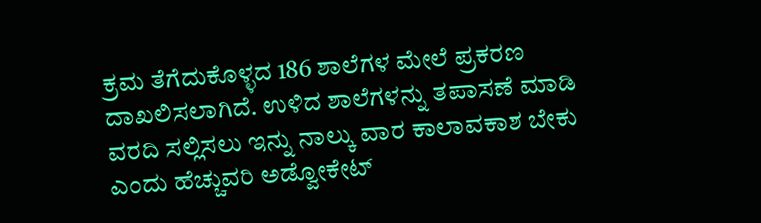ಕ್ರಮ ತೆಗೆದುಕೊಳ್ಳದ 186 ಶಾಲೆಗಳ ಮೇಲೆ ಪ್ರಕರಣ ದಾಖಲಿಸಲಾಗಿದೆ. ಉಳಿದ ಶಾಲೆಗಳನ್ನು ತಪಾಸಣೆ ಮಾಡಿ ವರದಿ ಸಲ್ಲಿಸಲು ಇನ್ನು ನಾಲ್ಕು ವಾರ ಕಾಲಾವಕಾಶ ಬೇಕು ಎಂದು ಹೆಚ್ಚುವರಿ ಅಡ್ವೋಕೇಟ್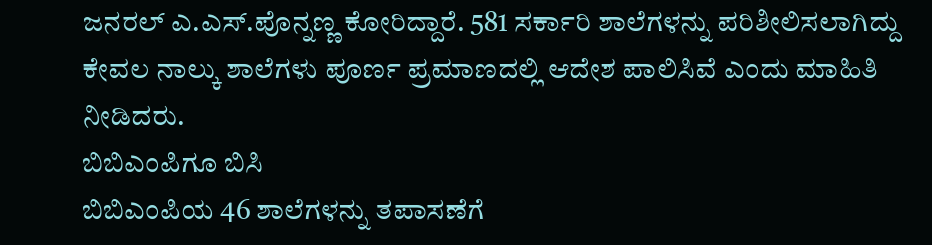ಜನರಲ್ ಎ.ಎಸ್.ಪೊನ್ನಣ್ಣ ಕೋರಿದ್ದಾರೆ. 581 ಸರ್ಕಾರಿ ಶಾಲೆಗಳನ್ನು ಪರಿಶೀಲಿಸಲಾಗಿದ್ದು ಕೇವಲ ನಾಲ್ಕು ಶಾಲೆಗಳು ಪೂರ್ಣ ಪ್ರಮಾಣದಲ್ಲಿ ಆದೇಶ ಪಾಲಿಸಿವೆ ಎಂದು ಮಾಹಿತಿ ನೀಡಿದರು.
ಬಿಬಿಎಂಪಿಗೂ ಬಿಸಿ
ಬಿಬಿಎಂಪಿಯ 46 ಶಾಲೆಗಳನ್ನು ತಪಾಸಣೆಗೆ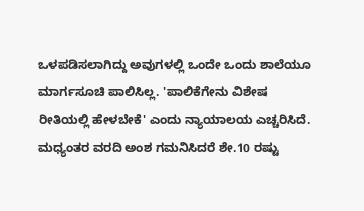ಒಳಪಡಿಸಲಾಗಿದ್ದು ಅವುಗಳಲ್ಲಿ ಒಂದೇ ಒಂದು ಶಾಲೆಯೂ ಮಾರ್ಗಸೂಚಿ ಪಾಲಿಸಿಲ್ಲ. 'ಪಾಲಿಕೆಗೇನು ವಿಶೇಷ ರೀತಿಯಲ್ಲಿ ಹೇಳಬೇಕೆ' ಎಂದು ನ್ಯಾಯಾಲಯ ಎಚ್ಚರಿಸಿದೆ.
ಮಧ್ಯಂತರ ವರದಿ ಅಂಶ ಗಮನಿಸಿದರೆ ಶೇ.10 ರಷ್ಟು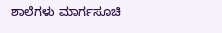ಶಾಲೆಗಳು ಮಾರ್ಗಸೂಚಿ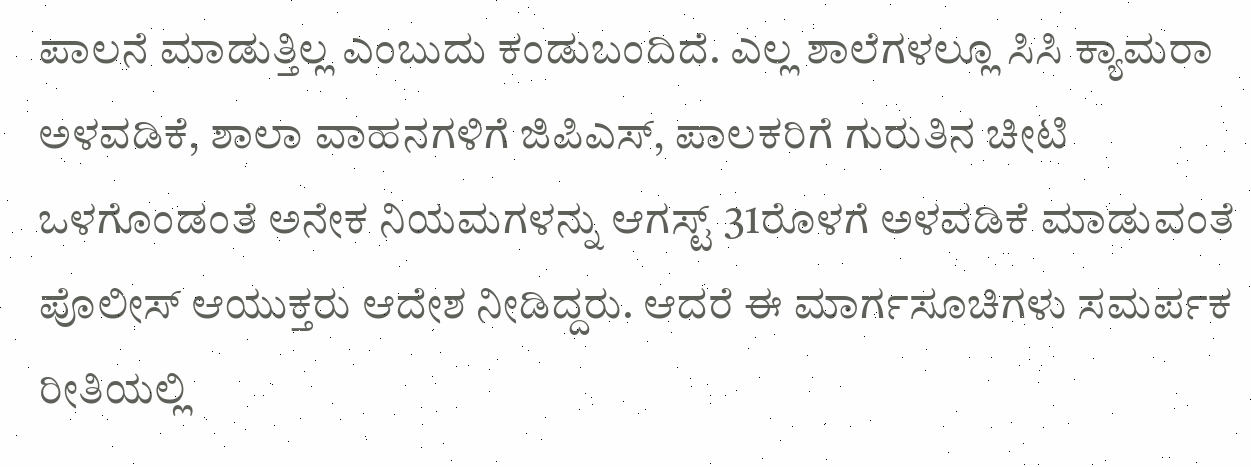ಪಾಲನೆ ಮಾಡುತ್ತಿಲ್ಲ ಎಂಬುದು ಕಂಡುಬಂದಿದೆ. ಎಲ್ಲ ಶಾಲೆಗಳಲ್ಲೂ ಸಿಸಿ ಕ್ಯಾಮರಾ ಅಳವಡಿಕೆ, ಶಾಲಾ ವಾಹನಗಳಿಗೆ ಜಿಪಿಎಸ್, ಪಾಲಕರಿಗೆ ಗುರುತಿನ ಚೀಟಿ ಒಳಗೊಂಡಂತೆ ಅನೇಕ ನಿಯಮಗಳನ್ನು ಆಗಸ್ಟ್ 31ರೊಳಗೆ ಅಳವಡಿಕೆ ಮಾಡುವಂತೆ ಪೊಲೀಸ್ ಆಯುಕ್ತರು ಆದೇಶ ನೀಡಿದ್ದರು. ಆದರೆ ಈ ಮಾರ್ಗಸೂಚಿಗಳು ಸಮರ್ಪಕ ರೀತಿಯಲ್ಲಿ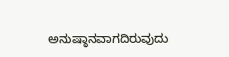ಅನುಷ್ಠಾನವಾಗದಿರುವುದು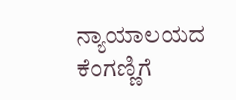ನ್ಯಾಯಾಲಯದ ಕೆಂಗಣ್ಣಿಗೆ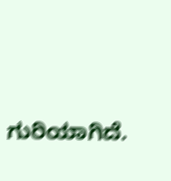ಗುರಿಯಾಗಿದೆ.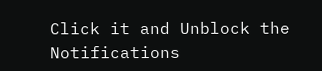Click it and Unblock the Notifications